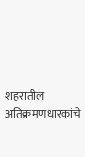शहरातील अतिक्रमणधारकांचे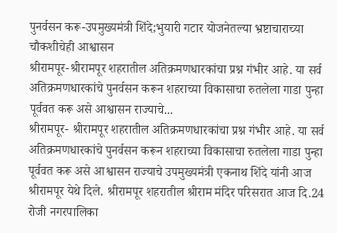पुनर्वसन करू-उपमुख्यमंत्री शिंदे;भुयारी गटार योजनेतल्या भ्रष्टाचाराच्या चौकशीचेही आश्वासन
श्रीरामपूर-श्रीरामपूर शहरातील अतिक्रमणधारकांचा प्रश्न गंभीर आहे. या सर्व अतिक्रमणधारकांचे पुनर्वसन करून शहराच्या विकासाचा रुतलेला गाडा पुन्हा पूर्ववत करू असे आश्वासन राज्याचे...
श्रीरामपूर- श्रीरामपूर शहरातील अतिक्रमणधारकांचा प्रश्न गंभीर आहे. या सर्व अतिक्रमणधारकांचे पुनर्वसन करून शहराच्या विकासाचा रुतलेला गाडा पुन्हा पूर्ववत करू असे आश्वासन राज्याचे उपमुख्यमंत्री एकनाथ शिंदे यांनी आज श्रीरामपूर येथे दिले. श्रीरामपूर शहरातील श्रीराम मंदिर परिसरात आज दि.24 रोजी नगरपालिका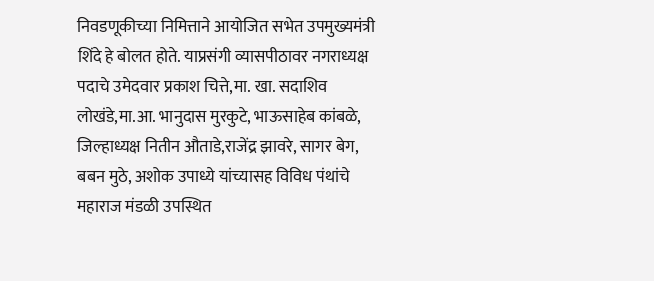निवडणूकीच्या निमित्ताने आयोजित सभेत उपमुख्यमंत्री शिंदे हे बोलत होते. याप्रसंगी व्यासपीठावर नगराध्यक्ष पदाचे उमेदवार प्रकाश चित्ते,मा. खा. सदाशिव लोखंडे,मा.आ. भानुदास मुरकुटे, भाऊसाहेब कांबळे, जिल्हाध्यक्ष नितीन औताडे,राजेंद्र झावरे, सागर बेग, बबन मुठे, अशोक उपाध्ये यांच्यासह विविध पंथांचे महाराज मंडळी उपस्थित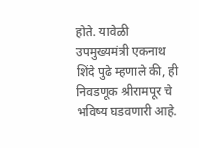होते. यावेळी उपमुख्यमंत्री एकनाथ शिंदे पुढे म्हणाले की, ही निवडणूक श्रीरामपूर चे भविष्य घडवणारी आहे.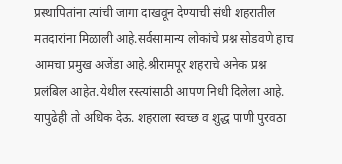प्रस्थापितांना त्यांची जागा दाखवून देण्याची संधी शहरातील मतदारांना मिळाली आहे.सर्वसामान्य लोकांचे प्रश्न सोडवणे हाच आमचा प्रमुख अजेंडा आहे.श्रीरामपूर शहराचे अनेक प्रश्न प्रलंबिल आहेत.येथील रस्त्यांसाठी आपण निधी दिलेला आहे. यापुढेही तो अधिक देऊ. शहराला स्वच्छ व शुद्ध पाणी पुरवठा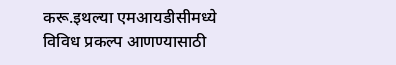करू.इथल्या एमआयडीसीमध्ये विविध प्रकल्प आणण्यासाठी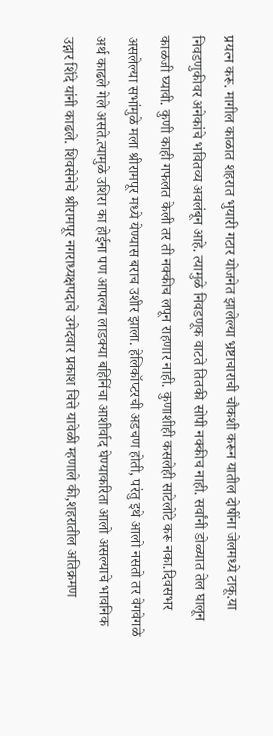प्रयत्न करू. मागील काळात शहरात भुयारी गटार योजनेत झालेल्या भ्रष्टाचाराची चौकशी करून यातील दोषींना जेलमध्ये टाकू.या निवडणुकीवर अनेकांचे भवितव्य अवलंबून आहे. त्यामुळे निवडणूक वाटते तितकी सोपी नक्कीच नाही. सर्वांनी डोळ्यात तेल घालून काळजी घ्यावी. कुणी काही गफलत केली तर ती नक्कीच लपून राहणार नाही. कुणाशीही कसलेही साटेलोटे करू नका.दिवसभर असलेल्या सभांमुळे मला श्रीरामपूर मध्ये येण्यास बराच उशीर झाला. हेलिकॉप्टरची अडचण होती, परंतु इथे आलो नसतो तर वेगवेगळे अर्थ काढले गेले असते.त्यामुळे उशिरा का होईना पण आपल्या लाडक्या बहिनिंचा आशीर्वाद घेण्याकरिता आलो असल्याचे भावनिक उद्गार शिंदे यांनी काढले. शिवसेनेचे श्रीरामपूर नगराध्यक्षपदाचे उमेदवार प्रकाश चित्ते यावेळी म्हणाले की,शहरातील अतिक्रमण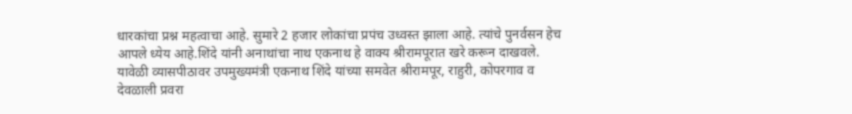धारकांचा प्रश्न महत्वाचा आहे. सुमारे 2 हजार लोकांचा प्रपंच उध्वस्त झाला आहे. त्यांचे पुनर्वसन हेच आपले ध्येय आहे.शिंदे यांनी अनाथांचा नाथ एकनाथ हे वाक्य श्रीरामपूरात खरे करून दाखवले. यावेळी व्यासपीठावर उपमुख्यमंत्री एकनाथ शिंदे यांच्या समवेत श्रीरामपूर, राहुरी, कोपरगाव व देवळाली प्रवरा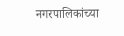नगरपालिकांच्या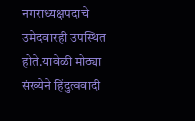नगराध्यक्षपदाचे उमेदवारही उपस्थित होते.यावेळी मोठ्या संख्येने हिंदुत्ववादी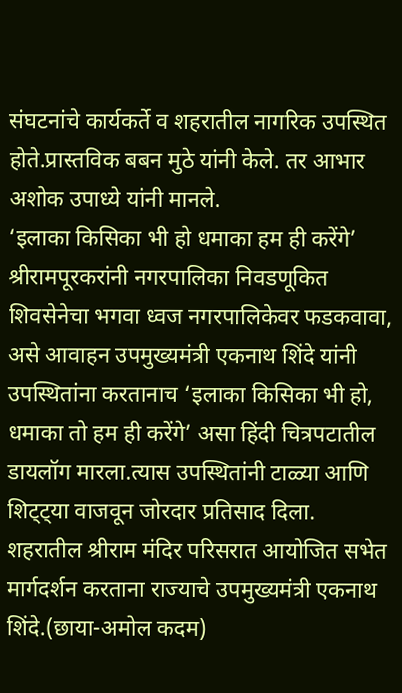संघटनांचे कार्यकर्ते व शहरातील नागरिक उपस्थित होते.प्रास्तविक बबन मुठे यांनी केले. तर आभार अशोक उपाध्ये यांनी मानले.
‘इलाका किसिका भी हो धमाका हम ही करेंगे’ श्रीरामपूरकरांनी नगरपालिका निवडणूकित शिवसेनेचा भगवा ध्वज नगरपालिकेवर फडकवावा, असे आवाहन उपमुख्यमंत्री एकनाथ शिंदे यांनी उपस्थितांना करतानाच ‘इलाका किसिका भी हो, धमाका तो हम ही करेंगे’ असा हिंदी चित्रपटातील डायलॉग मारला.त्यास उपस्थितांनी टाळ्या आणि शिट्ट्या वाजवून जोरदार प्रतिसाद दिला.
शहरातील श्रीराम मंदिर परिसरात आयोजित सभेत मार्गदर्शन करताना राज्याचे उपमुख्यमंत्री एकनाथ शिंदे.(छाया-अमोल कदम)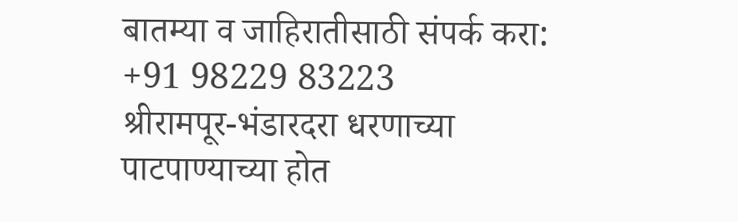बातम्या व जाहिरातीसाठी संपर्क करा: +91 98229 83223
श्रीरामपूर-भंडारदरा धरणाच्या पाटपाण्याच्या होत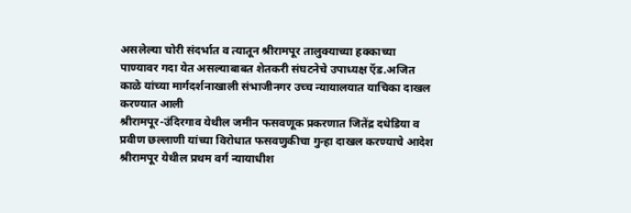असलेल्या चोरी संदर्भात व त्यातून श्रीरामपूर तालुक्याच्या हक्काच्या पाण्यावर गदा येत असल्याबाबत शेतकरी संघटनेचे उपाध्यक्ष ऍड.अजित काळे यांच्या मार्गदर्शनाखाली संभाजीनगर उच्च न्यायालयात याचिका दाखल करण्यात आली
श्रीरामपूर-उंदिरगाव येथील जमीन फसवणूक प्रकरणात जितेंद्र दधेडिया व प्रवीण छल्लाणी यांच्या विरोधात फसवणुकीचा गुन्हा दाखल करण्याचे आदेश श्रीरामपूर येथील प्रथम वर्ग न्यायाधीश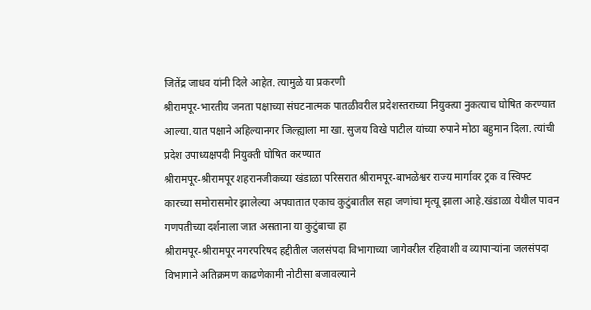जितेंद्र जाधव यांनी दिले आहेत. त्यामुळे या प्रकरणी
श्रीरामपूर-भारतीय जनता पक्षाच्या संघटनात्मक पातळीवरील प्रदेशस्तराच्या नियुक्त्या नुकत्याच घोषित करण्यात आल्या.यात पक्षाने अहिल्यानगर जिल्ह्याला मा खा. सुजय विखे पाटील यांच्या रुपाने मोठा बहुमान दिला. त्यांची प्रदेश उपाध्यक्षपदी नियुक्ती घोषित करण्यात
श्रीरामपूर-श्रीरामपूर शहरानजीकच्या खंडाळा परिसरात श्रीरामपूर-बाभळेश्वर राज्य मार्गावर ट्रक व स्विफ्ट कारच्या समोरासमोर झालेल्या अपघातात एकाच कुटुंबातील सहा जणांचा मृत्यू झाला आहे.खंडाळा येथील पावन गणपतीच्या दर्शनाला जात असताना या कुटुंबाचा हा
श्रीरामपूर-श्रीरामपूर नगरपरिषद हद्दीतील जलसंपदा विभागाच्या जागेवरील रहिवाशी व व्यापाऱ्यांना जलसंपदा विभागाने अतिक्रमण काढणेकामी नोटीसा बजावल्याने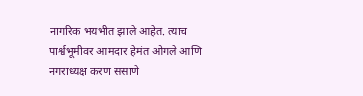नागरिक भयभीत झाले आहेत. त्याच पार्श्वभूमीवर आमदार हेमंत ओगले आणि नगराध्यक्ष करण ससाणे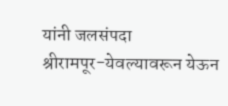यांनी जलसंपदा
श्रीरामपूर-येवल्यावरून येऊन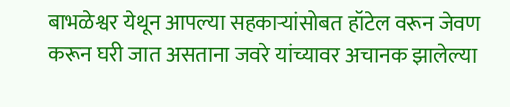बाभळेश्वर येथून आपल्या सहकाऱ्यांसोबत हॉटेल वरून जेवण करून घरी जात असताना जवरे यांच्यावर अचानक झालेल्या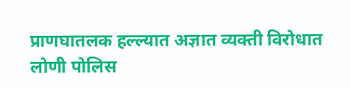प्राणघातलक हल्ल्यात अज्ञात व्यक्ती विरोधात लोणी पोलिस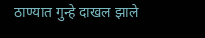ठाण्यात गुन्हे दाखल झाले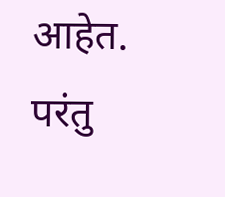आहेत. परंतु